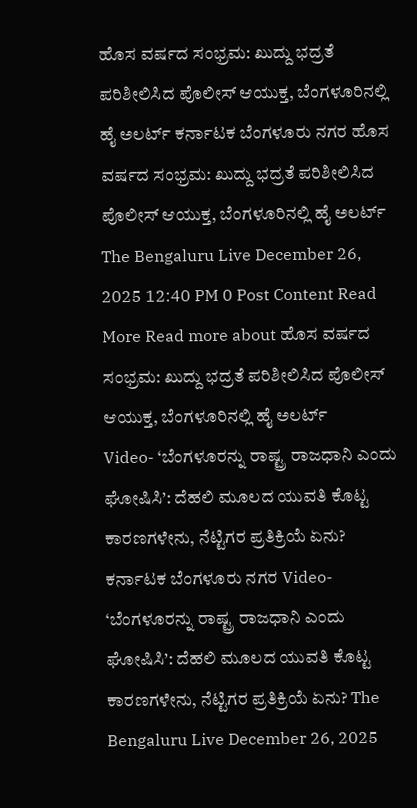ಹೊಸ ವರ್ಷದ ಸಂಭ್ರಮ: ಖುದ್ದು ಭದ್ರತೆ ಪರಿಶೀಲಿಸಿದ ಪೊಲೀಸ್ ಆಯುಕ್ತ, ಬೆಂಗಳೂರಿನಲ್ಲಿ ಹೈ ಅಲರ್ಟ್ ಕರ್ನಾಟಕ ಬೆಂಗಳೂರು ನಗರ ಹೊಸ ವರ್ಷದ ಸಂಭ್ರಮ: ಖುದ್ದು ಭದ್ರತೆ ಪರಿಶೀಲಿಸಿದ ಪೊಲೀಸ್ ಆಯುಕ್ತ, ಬೆಂಗಳೂರಿನಲ್ಲಿ ಹೈ ಅಲರ್ಟ್ The Bengaluru Live December 26, 2025 12:40 PM 0 Post Content Read More Read more about ಹೊಸ ವರ್ಷದ ಸಂಭ್ರಮ: ಖುದ್ದು ಭದ್ರತೆ ಪರಿಶೀಲಿಸಿದ ಪೊಲೀಸ್ ಆಯುಕ್ತ, ಬೆಂಗಳೂರಿನಲ್ಲಿ ಹೈ ಅಲರ್ಟ್
Video- ‘ಬೆಂಗಳೂರನ್ನು ರಾಷ್ಟ್ರ ರಾಜಧಾನಿ ಎಂದು ಘೋಷಿಸಿ’: ದೆಹಲಿ ಮೂಲದ ಯುವತಿ ಕೊಟ್ಟ ಕಾರಣಗಳೇನು, ನೆಟ್ಟಿಗರ ಪ್ರತಿಕ್ರಿಯೆ ಏನು? ಕರ್ನಾಟಕ ಬೆಂಗಳೂರು ನಗರ Video- ‘ಬೆಂಗಳೂರನ್ನು ರಾಷ್ಟ್ರ ರಾಜಧಾನಿ ಎಂದು ಘೋಷಿಸಿ’: ದೆಹಲಿ ಮೂಲದ ಯುವತಿ ಕೊಟ್ಟ ಕಾರಣಗಳೇನು, ನೆಟ್ಟಿಗರ ಪ್ರತಿಕ್ರಿಯೆ ಏನು? The Bengaluru Live December 26, 2025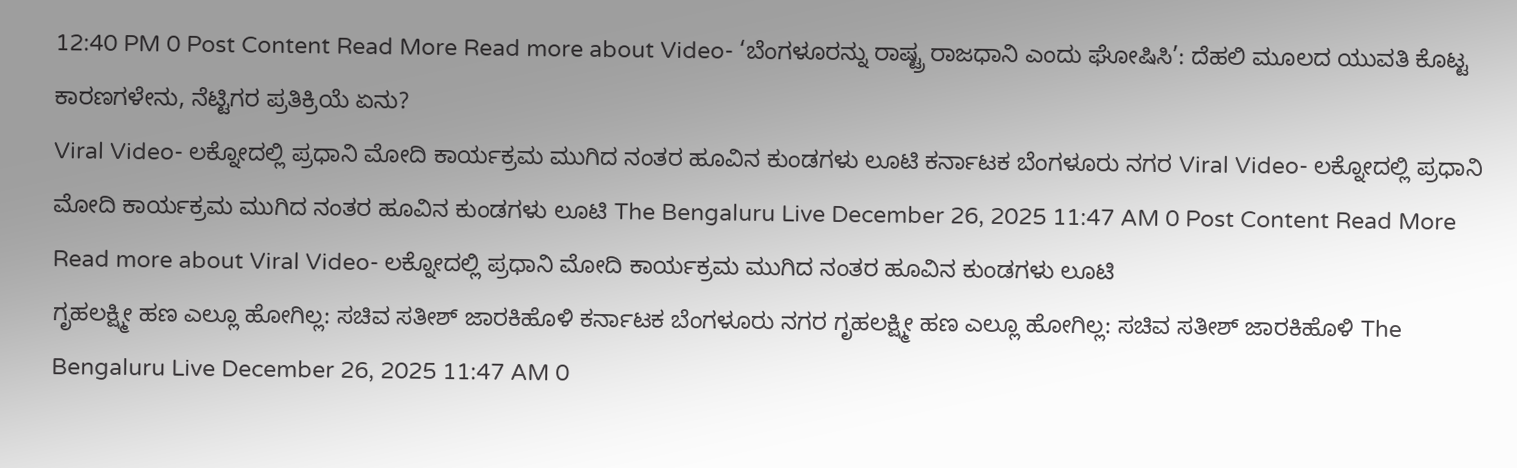12:40 PM 0 Post Content Read More Read more about Video- ‘ಬೆಂಗಳೂರನ್ನು ರಾಷ್ಟ್ರ ರಾಜಧಾನಿ ಎಂದು ಘೋಷಿಸಿ’: ದೆಹಲಿ ಮೂಲದ ಯುವತಿ ಕೊಟ್ಟ ಕಾರಣಗಳೇನು, ನೆಟ್ಟಿಗರ ಪ್ರತಿಕ್ರಿಯೆ ಏನು?
Viral Video- ಲಕ್ನೋದಲ್ಲಿ ಪ್ರಧಾನಿ ಮೋದಿ ಕಾರ್ಯಕ್ರಮ ಮುಗಿದ ನಂತರ ಹೂವಿನ ಕುಂಡಗಳು ಲೂಟಿ ಕರ್ನಾಟಕ ಬೆಂಗಳೂರು ನಗರ Viral Video- ಲಕ್ನೋದಲ್ಲಿ ಪ್ರಧಾನಿ ಮೋದಿ ಕಾರ್ಯಕ್ರಮ ಮುಗಿದ ನಂತರ ಹೂವಿನ ಕುಂಡಗಳು ಲೂಟಿ The Bengaluru Live December 26, 2025 11:47 AM 0 Post Content Read More Read more about Viral Video- ಲಕ್ನೋದಲ್ಲಿ ಪ್ರಧಾನಿ ಮೋದಿ ಕಾರ್ಯಕ್ರಮ ಮುಗಿದ ನಂತರ ಹೂವಿನ ಕುಂಡಗಳು ಲೂಟಿ
ಗೃಹಲಕ್ಷ್ಮೀ ಹಣ ಎಲ್ಲೂ ಹೋಗಿಲ್ಲ: ಸಚಿವ ಸತೀಶ್ ಜಾರಕಿಹೊಳಿ ಕರ್ನಾಟಕ ಬೆಂಗಳೂರು ನಗರ ಗೃಹಲಕ್ಷ್ಮೀ ಹಣ ಎಲ್ಲೂ ಹೋಗಿಲ್ಲ: ಸಚಿವ ಸತೀಶ್ ಜಾರಕಿಹೊಳಿ The Bengaluru Live December 26, 2025 11:47 AM 0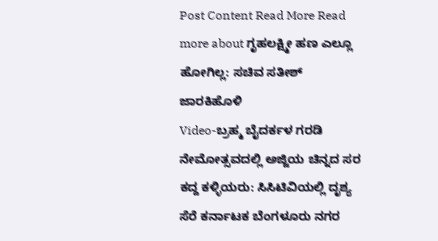Post Content Read More Read more about ಗೃಹಲಕ್ಷ್ಮೀ ಹಣ ಎಲ್ಲೂ ಹೋಗಿಲ್ಲ: ಸಚಿವ ಸತೀಶ್ ಜಾರಕಿಹೊಳಿ
Video-ಬ್ರಹ್ಮ ಬೈದರ್ಕಳ ಗರಡಿ ನೇಮೋತ್ಸವದಲ್ಲಿ ಅಜ್ಜಿಯ ಚಿನ್ನದ ಸರ ಕದ್ದ ಕಳ್ಳಿಯರು: ಸಿಸಿಟಿವಿಯಲ್ಲಿ ದೃಶ್ಯ ಸೆರೆ ಕರ್ನಾಟಕ ಬೆಂಗಳೂರು ನಗರ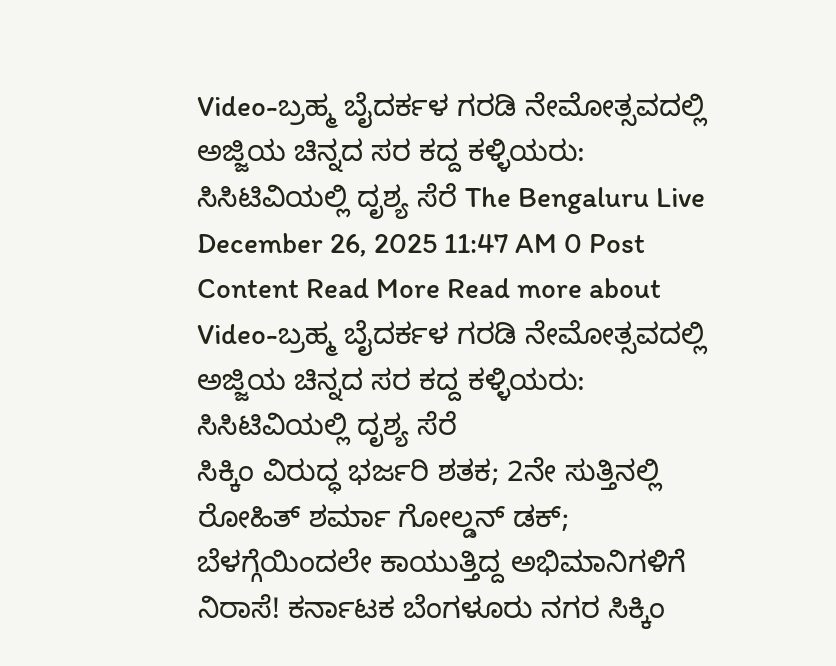Video-ಬ್ರಹ್ಮ ಬೈದರ್ಕಳ ಗರಡಿ ನೇಮೋತ್ಸವದಲ್ಲಿ ಅಜ್ಜಿಯ ಚಿನ್ನದ ಸರ ಕದ್ದ ಕಳ್ಳಿಯರು: ಸಿಸಿಟಿವಿಯಲ್ಲಿ ದೃಶ್ಯ ಸೆರೆ The Bengaluru Live December 26, 2025 11:47 AM 0 Post Content Read More Read more about Video-ಬ್ರಹ್ಮ ಬೈದರ್ಕಳ ಗರಡಿ ನೇಮೋತ್ಸವದಲ್ಲಿ ಅಜ್ಜಿಯ ಚಿನ್ನದ ಸರ ಕದ್ದ ಕಳ್ಳಿಯರು: ಸಿಸಿಟಿವಿಯಲ್ಲಿ ದೃಶ್ಯ ಸೆರೆ
ಸಿಕ್ಕಿಂ ವಿರುದ್ಧ ಭರ್ಜರಿ ಶತಕ; 2ನೇ ಸುತ್ತಿನಲ್ಲಿ ರೋಹಿತ್ ಶರ್ಮಾ ಗೋಲ್ಡನ್ ಡಕ್; ಬೆಳಗ್ಗೆಯಿಂದಲೇ ಕಾಯುತ್ತಿದ್ದ ಅಭಿಮಾನಿಗಳಿಗೆ ನಿರಾಸೆ! ಕರ್ನಾಟಕ ಬೆಂಗಳೂರು ನಗರ ಸಿಕ್ಕಿಂ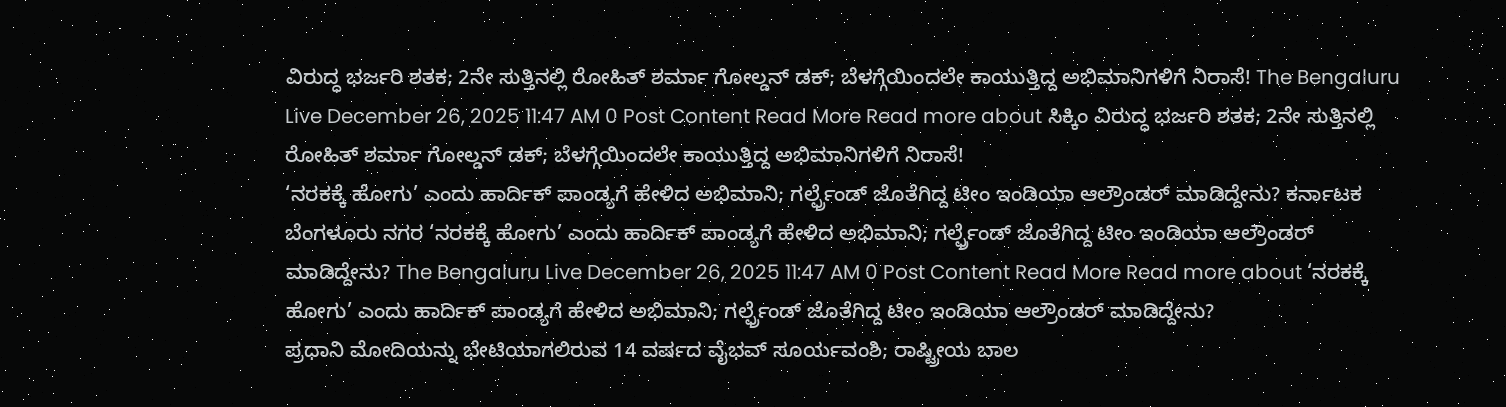ವಿರುದ್ಧ ಭರ್ಜರಿ ಶತಕ; 2ನೇ ಸುತ್ತಿನಲ್ಲಿ ರೋಹಿತ್ ಶರ್ಮಾ ಗೋಲ್ಡನ್ ಡಕ್; ಬೆಳಗ್ಗೆಯಿಂದಲೇ ಕಾಯುತ್ತಿದ್ದ ಅಭಿಮಾನಿಗಳಿಗೆ ನಿರಾಸೆ! The Bengaluru Live December 26, 2025 11:47 AM 0 Post Content Read More Read more about ಸಿಕ್ಕಿಂ ವಿರುದ್ಧ ಭರ್ಜರಿ ಶತಕ; 2ನೇ ಸುತ್ತಿನಲ್ಲಿ ರೋಹಿತ್ ಶರ್ಮಾ ಗೋಲ್ಡನ್ ಡಕ್; ಬೆಳಗ್ಗೆಯಿಂದಲೇ ಕಾಯುತ್ತಿದ್ದ ಅಭಿಮಾನಿಗಳಿಗೆ ನಿರಾಸೆ!
‘ನರಕಕ್ಕೆ ಹೋಗು’ ಎಂದು ಹಾರ್ದಿಕ್ ಪಾಂಡ್ಯಗೆ ಹೇಳಿದ ಅಭಿಮಾನಿ; ಗರ್ಲ್ಫ್ರೆಂಡ್ ಜೊತೆಗಿದ್ದ ಟೀಂ ಇಂಡಿಯಾ ಆಲ್ರೌಂಡರ್ ಮಾಡಿದ್ದೇನು? ಕರ್ನಾಟಕ ಬೆಂಗಳೂರು ನಗರ ‘ನರಕಕ್ಕೆ ಹೋಗು’ ಎಂದು ಹಾರ್ದಿಕ್ ಪಾಂಡ್ಯಗೆ ಹೇಳಿದ ಅಭಿಮಾನಿ; ಗರ್ಲ್ಫ್ರೆಂಡ್ ಜೊತೆಗಿದ್ದ ಟೀಂ ಇಂಡಿಯಾ ಆಲ್ರೌಂಡರ್ ಮಾಡಿದ್ದೇನು? The Bengaluru Live December 26, 2025 11:47 AM 0 Post Content Read More Read more about ‘ನರಕಕ್ಕೆ ಹೋಗು’ ಎಂದು ಹಾರ್ದಿಕ್ ಪಾಂಡ್ಯಗೆ ಹೇಳಿದ ಅಭಿಮಾನಿ; ಗರ್ಲ್ಫ್ರೆಂಡ್ ಜೊತೆಗಿದ್ದ ಟೀಂ ಇಂಡಿಯಾ ಆಲ್ರೌಂಡರ್ ಮಾಡಿದ್ದೇನು?
ಪ್ರಧಾನಿ ಮೋದಿಯನ್ನು ಭೇಟಿಯಾಗಲಿರುವ 14 ವರ್ಷದ ವೈಭವ್ ಸೂರ್ಯವಂಶಿ; ರಾಷ್ಟ್ರೀಯ ಬಾಲ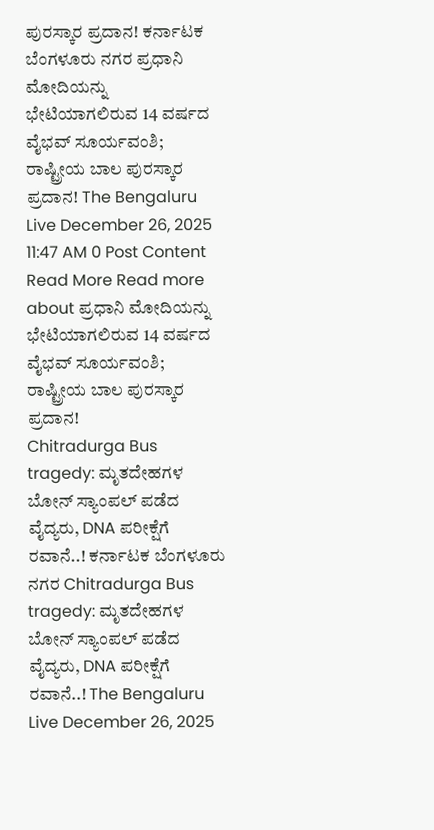ಪುರಸ್ಕಾರ ಪ್ರದಾನ! ಕರ್ನಾಟಕ ಬೆಂಗಳೂರು ನಗರ ಪ್ರಧಾನಿ ಮೋದಿಯನ್ನು ಭೇಟಿಯಾಗಲಿರುವ 14 ವರ್ಷದ ವೈಭವ್ ಸೂರ್ಯವಂಶಿ; ರಾಷ್ಟ್ರೀಯ ಬಾಲ ಪುರಸ್ಕಾರ ಪ್ರದಾನ! The Bengaluru Live December 26, 2025 11:47 AM 0 Post Content Read More Read more about ಪ್ರಧಾನಿ ಮೋದಿಯನ್ನು ಭೇಟಿಯಾಗಲಿರುವ 14 ವರ್ಷದ ವೈಭವ್ ಸೂರ್ಯವಂಶಿ; ರಾಷ್ಟ್ರೀಯ ಬಾಲ ಪುರಸ್ಕಾರ ಪ್ರದಾನ!
Chitradurga Bus tragedy: ಮೃತದೇಹಗಳ ಬೋನ್ ಸ್ಯಾಂಪಲ್ ಪಡೆದ ವೈದ್ಯರು, DNA ಪರೀಕ್ಷೆಗೆ ರವಾನೆ..! ಕರ್ನಾಟಕ ಬೆಂಗಳೂರು ನಗರ Chitradurga Bus tragedy: ಮೃತದೇಹಗಳ ಬೋನ್ ಸ್ಯಾಂಪಲ್ ಪಡೆದ ವೈದ್ಯರು, DNA ಪರೀಕ್ಷೆಗೆ ರವಾನೆ..! The Bengaluru Live December 26, 2025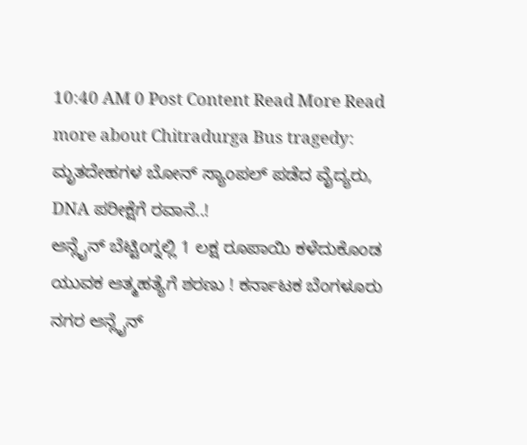10:40 AM 0 Post Content Read More Read more about Chitradurga Bus tragedy: ಮೃತದೇಹಗಳ ಬೋನ್ ಸ್ಯಾಂಪಲ್ ಪಡೆದ ವೈದ್ಯರು, DNA ಪರೀಕ್ಷೆಗೆ ರವಾನೆ..!
ಆನ್ಲೈನ್ ಬೆಟ್ಟಿಂಗ್ನಲ್ಲಿ 1 ಲಕ್ಷ ರೂಪಾಯಿ ಕಳೆದುಕೊಂಡ ಯುವಕ ಆತ್ಮಹತ್ಯೆಗೆ ಶರಣು ! ಕರ್ನಾಟಕ ಬೆಂಗಳೂರು ನಗರ ಆನ್ಲೈನ್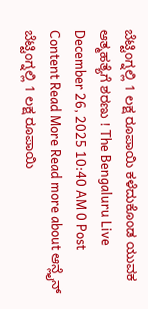ಬೆಟ್ಟಿಂಗ್ನಲ್ಲಿ 1 ಲಕ್ಷ ರೂಪಾಯಿ ಕಳೆದುಕೊಂಡ ಯುವಕ ಆತ್ಮಹತ್ಯೆಗೆ ಶರಣು ! The Bengaluru Live December 26, 2025 10:40 AM 0 Post Content Read More Read more about ಆನ್ಲೈನ್ ಬೆಟ್ಟಿಂಗ್ನಲ್ಲಿ 1 ಲಕ್ಷ ರೂಪಾಯಿ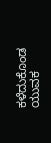ಕಳೆದುಕೊಂಡ ಯುವಕ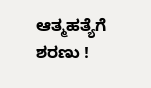ಆತ್ಮಹತ್ಯೆಗೆ ಶರಣು !